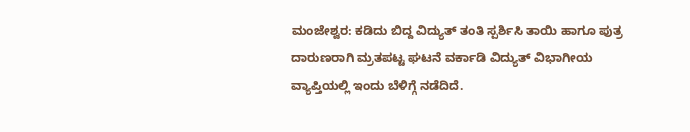ಮಂಜೇಶ್ವರ: ಕಡಿದು ಬಿದ್ದ ವಿದ್ಯುತ್ ತಂತಿ ಸ್ಪರ್ಶಿಸಿ ತಾಯಿ ಹಾಗೂ ಪುತ್ರ ದಾರುಣರಾಗಿ ಮ್ರತಪಟ್ಟ ಘಟನೆ ವರ್ಕಾಡಿ ವಿದ್ಯುತ್ ವಿಭಾಗೀಯ ವ್ಯಾಪ್ತಿಯಲ್ಲಿ ಇಂದು ಬೆಳಿಗ್ಗೆ ನಡೆದಿದೆ.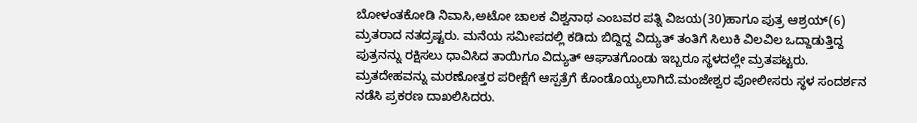ಬೋಳಂತಕೋಡಿ ನಿವಾಸಿ,ಅಟೋ ಚಾಲಕ ವಿಶ್ವನಾಥ ಎಂಬವರ ಪತ್ನಿ ವಿಜಯ(30)ಹಾಗೂ ಪುತ್ರ ಆಶ್ರಯ್(6) ಮ್ರತರಾದ ನತದ್ರಷ್ಟರು. ಮನೆಯ ಸಮೀಪದಲ್ಲಿ ಕಡಿದು ಬಿದ್ದಿದ್ದ ವಿದ್ಯುತ್ ತಂತಿಗೆ ಸಿಲುಕಿ ವಿಲವಿಲ ಒದ್ದಾಡುತ್ತಿದ್ದ ಪುತ್ರನನ್ನು ರಕ್ಷಿಸಲು ಧಾವಿಸಿದ ತಾಯಿಗೂ ವಿದ್ಯುತ್ ಆಘಾತಗೊಂಡು ಇಬ್ಬರೂ ಸ್ಥಳದಲ್ಲೇ ಮ್ರತಪಟ್ಟರು. ಮ್ರತದೇಹವನ್ನು ಮರಣೋತ್ತರ ಪರೀಕ್ಷೆಗೆ ಆಸ್ಪತ್ರೆಗೆ ಕೊಂಡೊಯ್ಯಲಾಗಿದೆ.ಮಂಜೇಶ್ವರ ಪೋಲೀಸರು ಸ್ಥಳ ಸಂದರ್ಶನ ನಡೆಸಿ ಪ್ರಕರಣ ದಾಖಲಿಸಿದರು.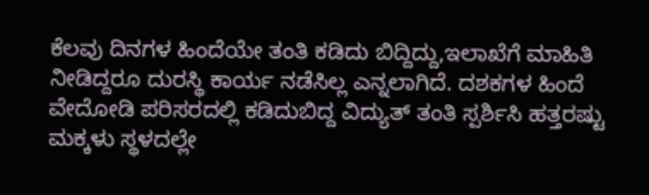ಕೆಲವು ದಿನಗಳ ಹಿಂದೆಯೇ ತಂತಿ ಕಡಿದು ಬಿದ್ದಿದ್ದು,ಇಲಾಖೆಗೆ ಮಾಹಿತಿ ನೀಡಿದ್ದರೂ ದುರಸ್ಥಿ ಕಾರ್ಯ ನಡೆಸಿಲ್ಲ ಎನ್ನಲಾಗಿದೆ. ದಶಕಗಳ ಹಿಂದೆ ವೇದೋಡಿ ಪರಿಸರದಲ್ಲಿ ಕಡಿದುಬಿದ್ದ ವಿದ್ಯುತ್ ತಂತಿ ಸ್ಪರ್ಶಿಸಿ ಹತ್ತರಷ್ಟು ಮಕ್ಕಳು ಸ್ಥಳದಲ್ಲೇ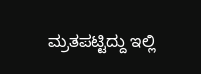ಮ್ರತಪಟ್ಟಿದ್ದು ಇಲ್ಲಿ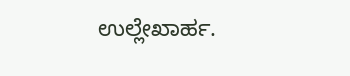ಉಲ್ಲೇಖಾರ್ಹ.